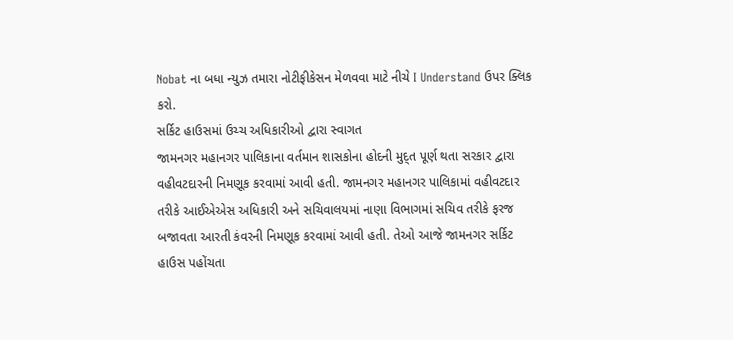Nobat ના બધા ન્યુઝ તમારા નોટીફીકેસન મેળવવા માટે નીચે I Understand ઉપર ક્લિક કરો.
સર્કિટ હાઉસમાં ઉચ્ચ અધિકારીઓ દ્વારા સ્વાગત
જામનગર મહાનગર પાલિકાના વર્તમાન શાસકોના હોદની મુદ્ત પૂર્ણ થતા સરકાર દ્વારા વહીવટદારની નિમણૂક કરવામાં આવી હતી. જામનગર મહાનગર પાલિકામાં વહીવટદાર તરીકે આઈએએસ અધિકારી અને સચિવાલયમાં નાણા વિભાગમાં સચિવ તરીકે ફરજ બજાવતા આરતી કંવરની નિમણૂક કરવામાં આવી હતી. તેઓ આજે જામનગર સર્કિટ હાઉસ પહોંચતા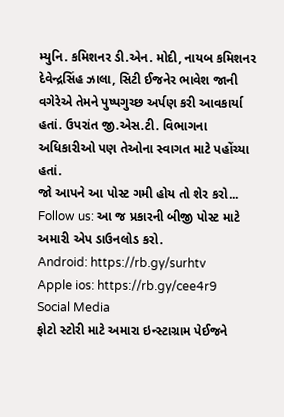મ્યુનિ. કમિશનર ડી.એન. મોદી, નાયબ કમિશનર દેવેન્દ્રસિંહ ઝાલા, સિટી ઈજનેર ભાવેશ જાની વગેરેએ તેમને પુષ્પગુચ્છ અર્પણ કરી આવકાર્યા હતાં. ઉપરાંત જી.એસ.ટી. વિભાગના અધિકારીઓ પણ તેઓના સ્વાગત માટે પહોંચ્યા હતાં.
જો આપને આ પોસ્ટ ગમી હોય તો શેર કરો...
Follow us: આ જ પ્રકારની બીજી પોસ્ટ માટે અમારી એપ ડાઉનલોડ કરો.
Android: https://rb.gy/surhtv
Apple ios: https://rb.gy/cee4r9
Social Media
ફોટો સ્ટોરી માટે અમારા ઇન્સ્ટાગ્રામ પેઈજને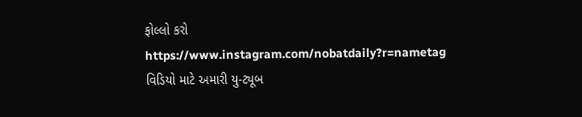ફોલ્લો કરો
https://www.instagram.com/nobatdaily?r=nametag
વિડિયો માટે અમારી યુ-ટ્યૂબ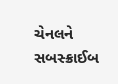ચેનલને સબસ્ક્રાઈબ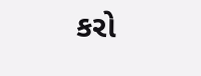કરો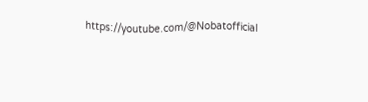https://youtube.com/@Nobatofficial